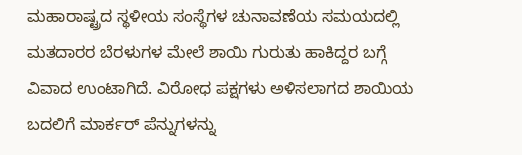ಮಹಾರಾಷ್ಟ್ರದ ಸ್ಥಳೀಯ ಸಂಸ್ಥೆಗಳ ಚುನಾವಣೆಯ ಸಮಯದಲ್ಲಿ ಮತದಾರರ ಬೆರಳುಗಳ ಮೇಲೆ ಶಾಯಿ ಗುರುತು ಹಾಕಿದ್ದರ ಬಗ್ಗೆ ವಿವಾದ ಉಂಟಾಗಿದೆ. ವಿರೋಧ ಪಕ್ಷಗಳು ಅಳಿಸಲಾಗದ ಶಾಯಿಯ ಬದಲಿಗೆ ಮಾರ್ಕರ್ ಪೆನ್ನುಗಳನ್ನು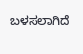ಬಳಸಲಾಗಿದೆ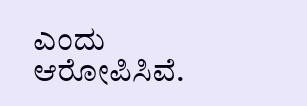ಎಂದು ಆರೋಪಿಸಿವೆ.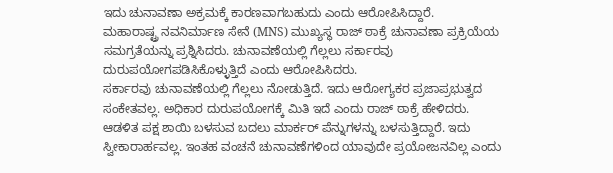ಇದು ಚುನಾವಣಾ ಅಕ್ರಮಕ್ಕೆ ಕಾರಣವಾಗಬಹುದು ಎಂದು ಆರೋಪಿಸಿದ್ದಾರೆ.
ಮಹಾರಾಷ್ಟ್ರ ನವನಿರ್ಮಾಣ ಸೇನೆ (MNS) ಮುಖ್ಯಸ್ಥ ರಾಜ್ ಠಾಕ್ರೆ ಚುನಾವಣಾ ಪ್ರಕ್ರಿಯೆಯ ಸಮಗ್ರತೆಯನ್ನು ಪ್ರಶ್ನಿಸಿದರು. ಚುನಾವಣೆಯಲ್ಲಿ ಗೆಲ್ಲಲು ಸರ್ಕಾರವು ದುರುಪಯೋಗಪಡಿಸಿಕೊಳ್ಳುತ್ತಿದೆ ಎಂದು ಆರೋಪಿಸಿದರು.
ಸರ್ಕಾರವು ಚುನಾವಣೆಯಲ್ಲಿ ಗೆಲ್ಲಲು ನೋಡುತ್ತಿದೆ. ಇದು ಆರೋಗ್ಯಕರ ಪ್ರಜಾಪ್ರಭುತ್ವದ ಸಂಕೇತವಲ್ಲ. ಅಧಿಕಾರ ದುರುಪಯೋಗಕ್ಕೆ ಮಿತಿ ಇದೆ ಎಂದು ರಾಜ್ ಠಾಕ್ರೆ ಹೇಳಿದರು.
ಆಡಳಿತ ಪಕ್ಷ ಶಾಯಿ ಬಳಸುವ ಬದಲು ಮಾರ್ಕರ್ ಪೆನ್ನುಗಳನ್ನು ಬಳಸುತ್ತಿದ್ದಾರೆ. ಇದು ಸ್ವೀಕಾರಾರ್ಹವಲ್ಲ. ಇಂತಹ ವಂಚನೆ ಚುನಾವಣೆಗಳಿಂದ ಯಾವುದೇ ಪ್ರಯೋಜನವಿಲ್ಲ ಎಂದು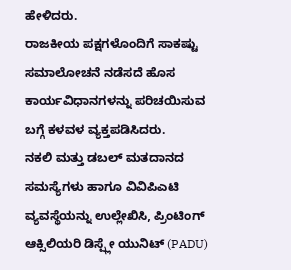ಹೇಳಿದರು.
ರಾಜಕೀಯ ಪಕ್ಷಗಳೊಂದಿಗೆ ಸಾಕಷ್ಟು ಸಮಾಲೋಚನೆ ನಡೆಸದೆ ಹೊಸ ಕಾರ್ಯವಿಧಾನಗಳನ್ನು ಪರಿಚಯಿಸುವ ಬಗ್ಗೆ ಕಳವಳ ವ್ಯಕ್ತಪಡಿಸಿದರು.
ನಕಲಿ ಮತ್ತು ಡಬಲ್ ಮತದಾನದ ಸಮಸ್ಯೆಗಳು ಹಾಗೂ ವಿವಿಪಿಎಟಿ ವ್ಯವಸ್ಥೆಯನ್ನು ಉಲ್ಲೇಖಿಸಿ, ಪ್ರಿಂಟಿಂಗ್ ಆಕ್ಸಿಲಿಯರಿ ಡಿಸ್ಪ್ಲೇ ಯುನಿಟ್ (PADU)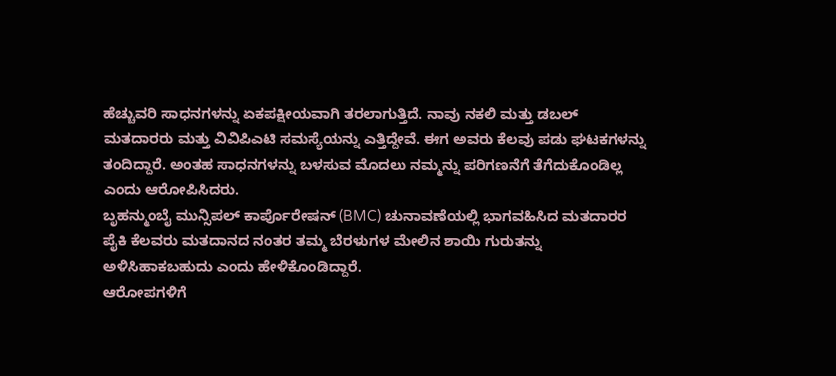ಹೆಚ್ಚುವರಿ ಸಾಧನಗಳನ್ನು ಏಕಪಕ್ಷೀಯವಾಗಿ ತರಲಾಗುತ್ತಿದೆ. ನಾವು ನಕಲಿ ಮತ್ತು ಡಬಲ್ ಮತದಾರರು ಮತ್ತು ವಿವಿಪಿಎಟಿ ಸಮಸ್ಯೆಯನ್ನು ಎತ್ತಿದ್ದೇವೆ. ಈಗ ಅವರು ಕೆಲವು ಪಡು ಘಟಕಗಳನ್ನು ತಂದಿದ್ದಾರೆ. ಅಂತಹ ಸಾಧನಗಳನ್ನು ಬಳಸುವ ಮೊದಲು ನಮ್ಮನ್ನು ಪರಿಗಣನೆಗೆ ತೆಗೆದುಕೊಂಡಿಲ್ಲ ಎಂದು ಆರೋಪಿಸಿದರು.
ಬೃಹನ್ಮುಂಬೈ ಮುನ್ಸಿಪಲ್ ಕಾರ್ಪೊರೇಷನ್ (BMC) ಚುನಾವಣೆಯಲ್ಲಿ ಭಾಗವಹಿಸಿದ ಮತದಾರರ ಪೈಕಿ ಕೆಲವರು ಮತದಾನದ ನಂತರ ತಮ್ಮ ಬೆರಳುಗಳ ಮೇಲಿನ ಶಾಯಿ ಗುರುತನ್ನು ಅಳಿಸಿಹಾಕಬಹುದು ಎಂದು ಹೇಳಿಕೊಂಡಿದ್ದಾರೆ.
ಆರೋಪಗಳಿಗೆ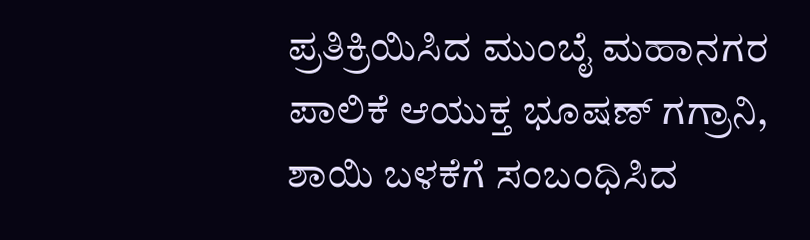ಪ್ರತಿಕ್ರಿಯಿಸಿದ ಮುಂಬೈ ಮಹಾನಗರ ಪಾಲಿಕೆ ಆಯುಕ್ತ ಭೂಷಣ್ ಗಗ್ರಾನಿ, ಶಾಯಿ ಬಳಕೆಗೆ ಸಂಬಂಧಿಸಿದ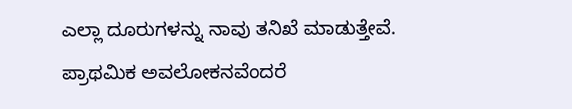ಎಲ್ಲಾ ದೂರುಗಳನ್ನು ನಾವು ತನಿಖೆ ಮಾಡುತ್ತೇವೆ. ಪ್ರಾಥಮಿಕ ಅವಲೋಕನವೆಂದರೆ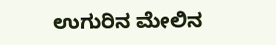ಉಗುರಿನ ಮೇಲಿನ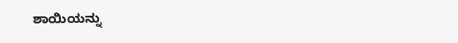ಶಾಯಿಯನ್ನು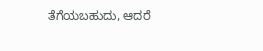ತೆಗೆಯಬಹುದು, ಆದರೆ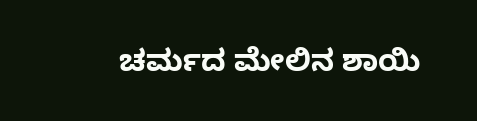ಚರ್ಮದ ಮೇಲಿನ ಶಾಯಿ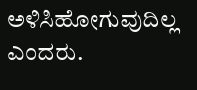ಅಳಿಸಿಹೋಗುವುದಿಲ್ಲ ಎಂದರು.